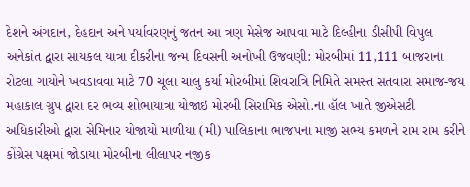દેશને અંગદાન, દેહદાન અને પર્યાવરણનું જતન આ ત્રણ મેસેજ આપવા માટે દિલ્હીના ડીસીપી વિપુલ અનેકાંત દ્વારા સાયકલ યાત્રા દીકરીના જન્મ દિવસની અનોખી ઉજવણી: મોરબીમાં 11,111 બાજરાના રોટલા ગાયોને ખવડાવવા માટે 70 ચૂલા ચાલુ કર્યા મોરબીમાં શિવરાત્રિ નિમિતે સમસ્ત સતવારા સમાજ-જય મહાકાલ ગ્રુપ દ્વારા દર ભવ્ય શોભાયાત્રા યોજાઇ મોરબી સિરામિક એસો.ના હૉલ ખાતે જીએસટી અધિકારીઓ દ્વારા સેમિનાર યોજાયો માળીયા (મી) પાલિકાના ભાજપના માજી સભ્ય કમળને રામ રામ કરીને કોંગ્રેસ પક્ષમાં જોડાયા મોરબીના લીલાપર નજીક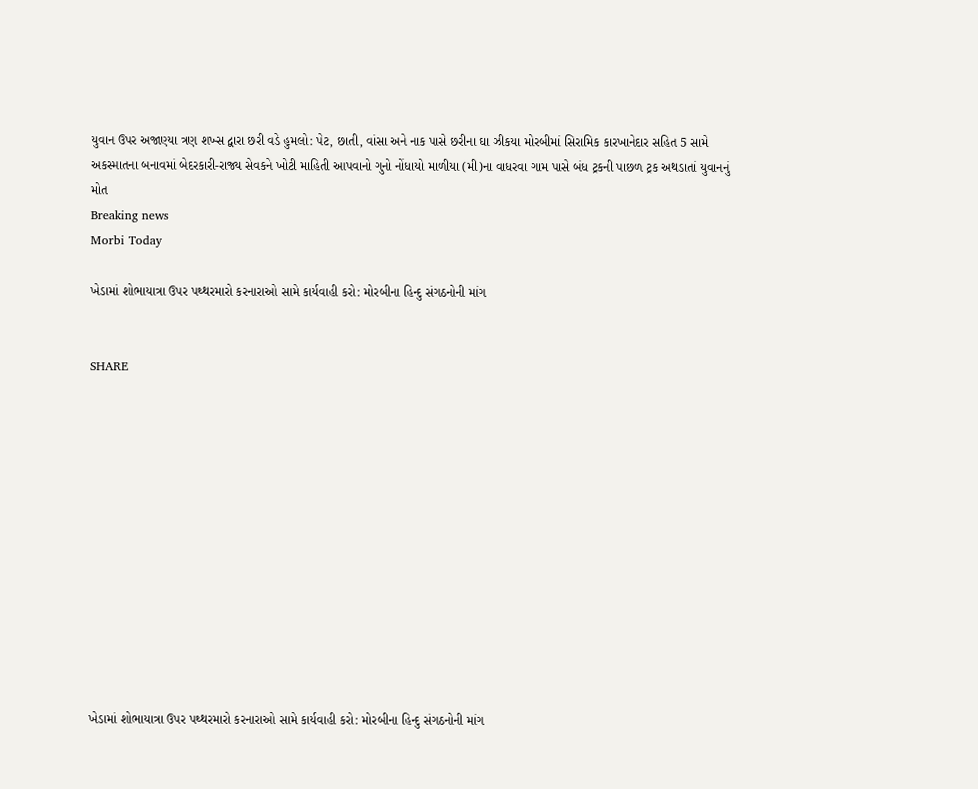યુવાન ઉપર અજાણ્યા ત્રણ શખ્સ દ્વારા છરી વડે હુમલો: પેટ, છાતી, વાંસા અને નાક પાસે છરીના ઘા ઝીકયા મોરબીમાં સિરામિક કારખાનેદાર સહિત 5 સામે અકસ્માતના બનાવમાં બેદરકારી-રાજ્ય સેવકને ખોટી માહિતી આપવાનો ગુનો નોંધાયો માળીયા (મી)ના વાધરવા ગામ પાસે બંધ ટ્રકની પાછળ ટ્રક અથડાતાં યુવાનનું મોત
Breaking news
Morbi Today

ખેડામાં શોભાયાત્રા ઉપર પથ્થરમારો કરનારાઓ સામે કાર્યવાહી કરો: મોરબીના હિન્દુ સંગઠનોની માંગ


SHARE













ખેડામાં શોભાયાત્રા ઉપર પથ્થરમારો કરનારાઓ સામે કાર્યવાહી કરો: મોરબીના હિન્દુ સંગઠનોની માંગ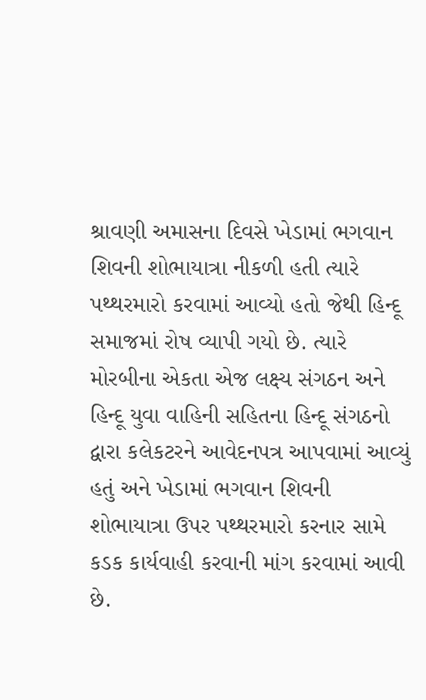શ્રાવણી અમાસના દિવસે ખેડામાં ભગવાન શિવની શોભાયાત્રા નીકળી હતી ત્યારે પથ્થરમારો કરવામાં આવ્યો હતો જેથી હિન્દૂ સમાજમાં રોષ વ્યાપી ગયો છે. ત્યારે મોરબીના એકતા એજ લક્ષ્ય સંગઠન અને હિન્દૂ યુવા વાહિની સહિતના હિન્દૂ સંગઠનો દ્વારા કલેકટરને આવેદનપત્ર આપવામાં આવ્યું હતું અને ખેડામાં ભગવાન શિવની શોભાયાત્રા ઉપર પથ્થરમારો કરનાર સામે કડક કાર્યવાહી કરવાની માંગ કરવામાં આવી છે.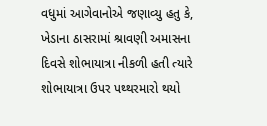વધુમાં આગેવાનોએ જણાવ્યુ હતુ કે, ખેડાના ઠાસરામાં શ્રાવણી અમાસના દિવસે શોભાયાત્રા નીકળી હતી ત્યારે શોભાયાત્રા ઉપર પથ્થરમારો થયો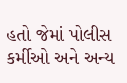હતો જેમાં પોલીસ કર્મીઓ અને અન્ય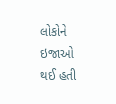લોકોને ઇજાઓ થઈ હતી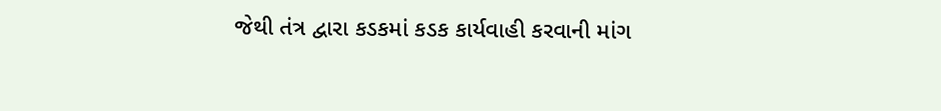જેથી તંત્ર દ્વારા કડકમાં કડક કાર્યવાહી કરવાની માંગ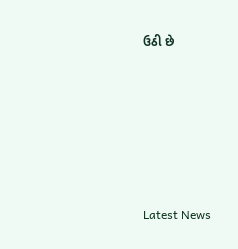ઉઠી છે






Latest News